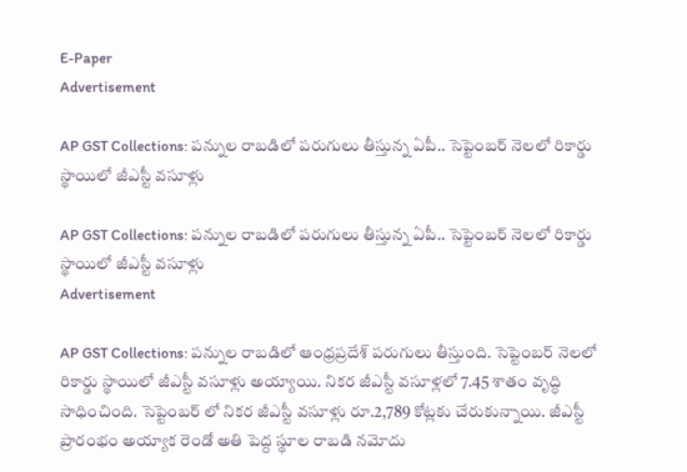E-Paper
Advertisement

AP GST Collections: ప‌న్నుల రాబ‌డిలో ప‌రుగులు తీస్తున్న ఏపీ.. సెప్టెంబ‌ర్ నెలలో రికార్డు స్థాయిలో జీఎస్టీ వ‌సూళ్లు

AP GST Collections: ప‌న్నుల రాబ‌డిలో ప‌రుగులు తీస్తున్న ఏపీ.. సెప్టెంబ‌ర్ నెలలో రికార్డు స్థాయిలో జీఎస్టీ వ‌సూళ్లు
Advertisement

AP GST Collections: ప‌న్నుల రాబ‌డిలో ఆంధ్రప్రదేశ్‌ పరుగులు తీస్తుంది. సెప్టెంబ‌ర్ నెలలో రికార్డు స్థాయిలో జీఎస్టీ వ‌సూళ్లు అయ్యాయి. నిక‌ర జీఎస్టీ వ‌సూళ్లలో 7.45 శాతం వృద్ధి సాధించింది. సెప్టెంబ‌ర్ లో నికర జీఎస్టీ వసూళ్లు రూ.2,789 కోట్లకు చేరుకున్నాయి. జీఎస్టీ ప్రారంభం అయ్యాక రెండో అతి పెద్ద స్థూల రాబ‌డి న‌మోదు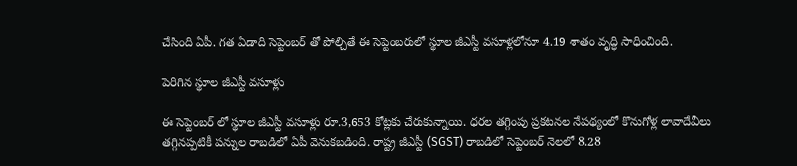చేసింది ఏపీ. గ‌త ఏడాది సెప్టెంబ‌ర్ తో పోల్చితే ఈ సెప్టెంబ‌రులో స్థూల జీఎస్టీ వ‌సూళ్లలోనూ 4.19 శాతం వృద్ధి సాధించింది.

పెరిగిన స్థూల జీఎస్టీ వసూళ్లు

ఈ సెప్టెంబ‌ర్ లో స్థూల‌ జీఎస్టీ వ‌సూళ్లు రూ.3,653 కోట్లకు చేరుకున్నాయి. ధ‌ర‌ల తగ్గింపు ప్రక‌ట‌న‌ల నేప‌థ్యంలో కొనుగోళ్ల లావాదేవీలు త‌గ్గిన‌ప్పటికీ ప‌న్నుల రాబ‌డిలో ఏపీ వెనుకబడింది. రాష్ట్ర జీఎస్టీ (SGST) రాబ‌డిలో సెప్టెంబర్ నెలలో 8.28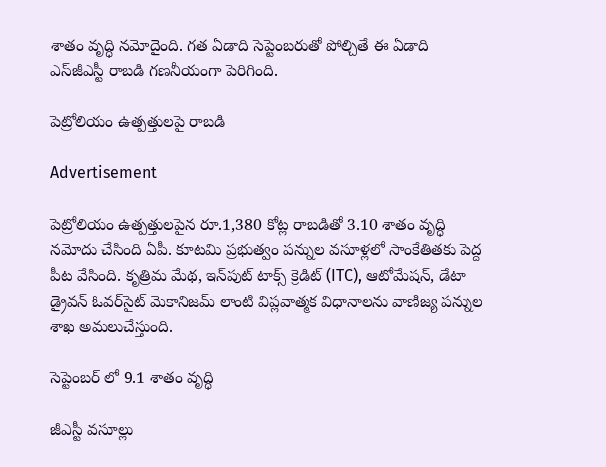శాతం వృద్ధి న‌మోదైంది. గ‌త ఏడాది సెప్టెంబ‌రుతో పోల్చితే ఈ ఏడాది ఎస్‌జీఎస్టీ రాబడి గణనీయంగా పెరిగింది.

పెట్రోలియం ఉత్పత్తులపై రాబడి

Advertisement

పెట్రోలియం ఉత్పత్తుల‌పైన రూ.1,380 కోట్ల రాబ‌డితో 3.10 శాతం వృద్ధి న‌మోదు చేసింది ఏపీ. కూటమి ప్రభుత్వం ప‌న్నుల వ‌సూళ్లలో సాంకేతిత‌కు పెద్ద పీట వేసింది. కృత్రిమ మేథ‌, ఇన్‌పుట్ టాక్స్ క్రెడిట్ (ITC), ఆటోమేష‌న్‌, డేటా డ్రైవ‌న్ ఓవ‌ర్‌సైట్ మెకానిజ‌మ్ లాంటి విప్లవాత్మక విధానాలను వాణిజ్య ప‌న్నుల శాఖ‌ అమలుచేస్తుంది.

సెప్టెంబర్ లో 9.1 శాతం వృద్ధి

జీఎస్టీ వసూల్లు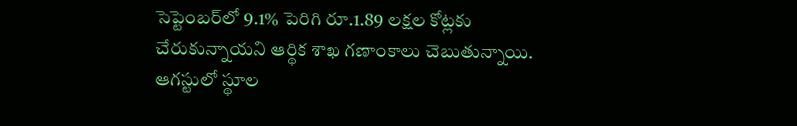సెప్టెంబర్‌లో 9.1% పెరిగి రూ.1.89 లక్షల కోట్లకు చేరుకున్నాయని ఆర్థిక శాఖ గణాంకాలు చెబుతున్నాయి. ఆగస్టులో స్థూల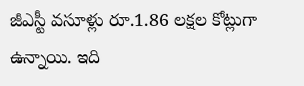జీఎస్టీ వసూళ్లు రూ.1.86 లక్షల కోట్లుగా ఉన్నాయి. ఇది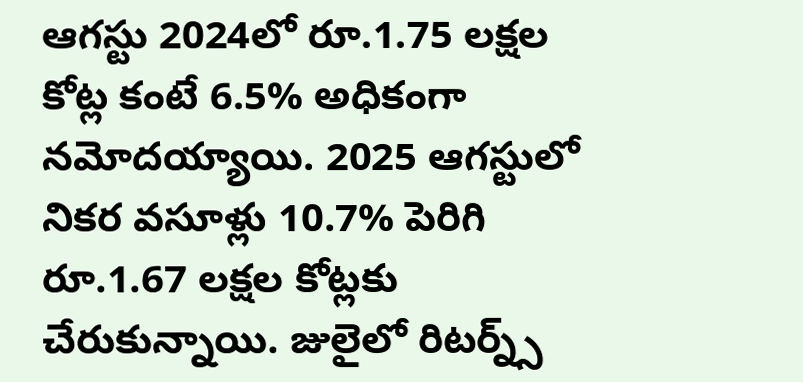ఆగస్టు 2024లో రూ.1.75 లక్షల కోట్ల కంటే 6.5% అధికంగా నమోదయ్యాయి. 2025 ఆగస్టులో నికర వసూళ్లు 10.7% పెరిగి రూ.1.67 లక్షల కోట్లకు చేరుకున్నాయి. జులైలో రిటర్న్స్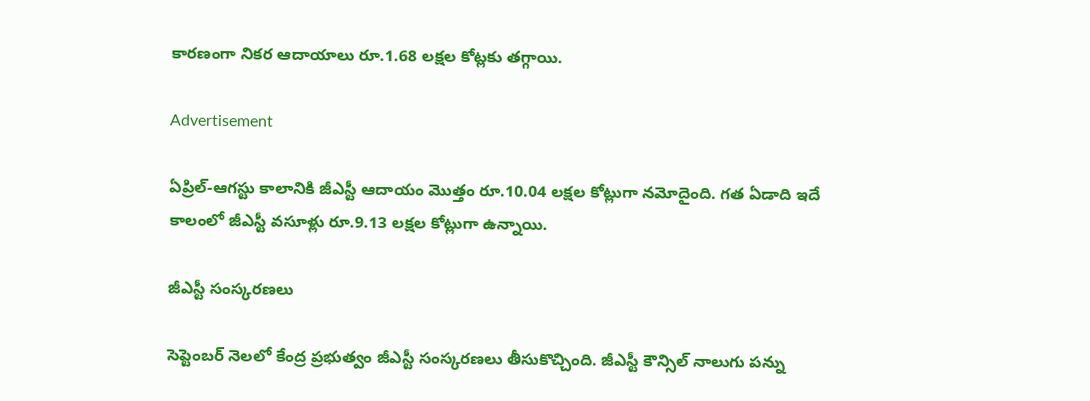కారణంగా నికర ఆదాయాలు రూ.1.68 లక్షల కోట్లకు తగ్గాయి.

Advertisement

ఏప్రిల్-ఆగస్టు కాలానికి జీఎస్టీ ఆదాయం మొత్తం రూ.10.04 లక్షల కోట్లుగా నమోదైంది. గత ఏడాది ఇదే కాలంలో జీఎస్టీ వసూళ్లు రూ.9.13 లక్షల కోట్లుగా ఉన్నాయి.

జీఎస్టీ సంస్కరణలు

సెప్టెంబర్ నెలలో కేంద్ర ప్రభుత్వం జీఎస్టీ సంస్కరణలు తీసుకొచ్చింది. జీఎస్టీ కౌన్సిల్ నాలుగు పన్ను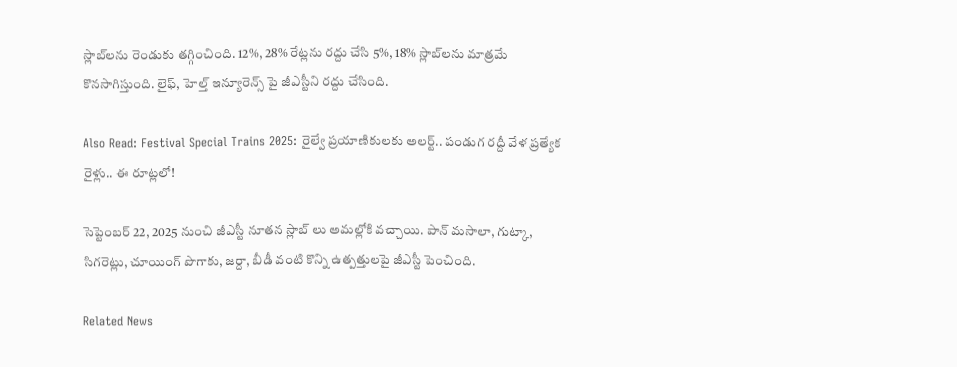స్లాబ్‌లను రెండుకు తగ్గించింది. 12%, 28% రేట్లను రద్దు చేసి 5%, 18% స్లాబ్‌లను మాత్రమే కొనసాగిస్తుంది. లైఫ్, హెల్త్ ఇన్యూరెన్స్ పై జీఎస్టీని రద్దు చేసింది.

Also Read: Festival Special Trains 2025: రైల్వే ప్రయాణికులకు అలర్ట్.. పండుగ రద్దీ వేళ ప్రత్యేక రైళ్లు.. ఈ రూట్లలో!

సెప్టెంబర్ 22, 2025 నుంచి జీఎస్టీ నూతన స్లాబ్ లు అమల్లోకి వచ్చాయి. పాన్ మసాలా, గుట్కా, సిగరెట్లు, చూయింగ్ పొగాకు, జర్దా, బీడీ వంటి కొన్ని ఉత్పత్తులపై జీఎస్టీ పెంచింది.

Related News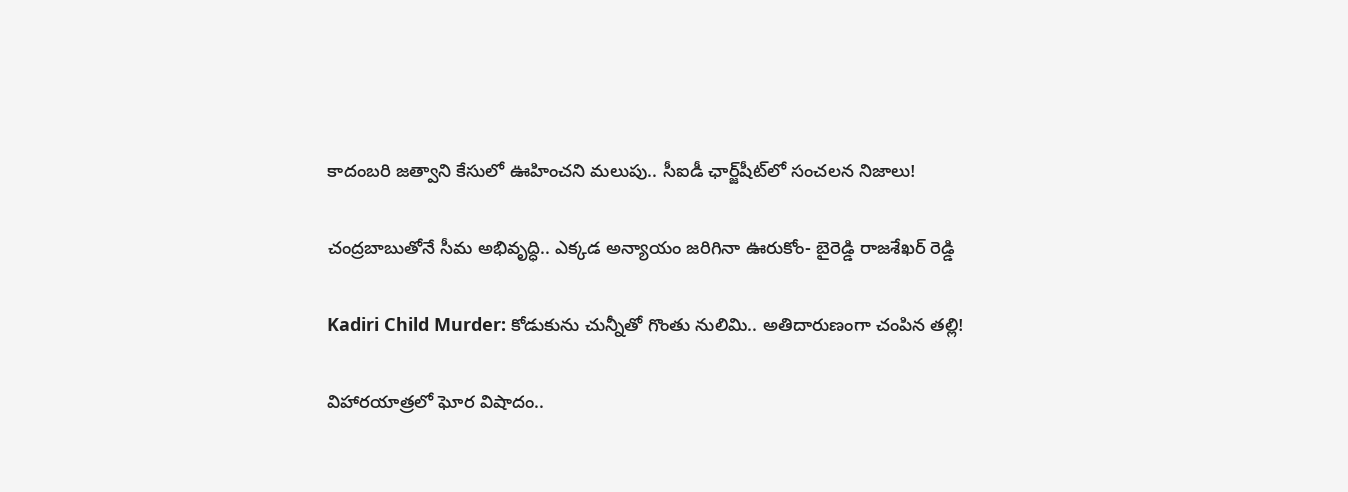కాదంబరి జత్వాని కేసులో ఊహించని మలుపు.. సీఐడీ ఛార్జ్‌షీట్‌లో సంచలన నిజాలు!

చంద్రబాబుతోనే సీమ అభివృద్ధి.. ఎక్కడ అన్యాయం జరిగినా ఊరుకోం- బైరెడ్డి రాజశేఖర్ రెడ్డి

Kadiri Child Murder: కోడుకును చున్నీతో గొంతు నులిమి.. అతిదారుణంగా చంపిన తల్లి!

విహారయాత్రలో ఘోర విషాదం..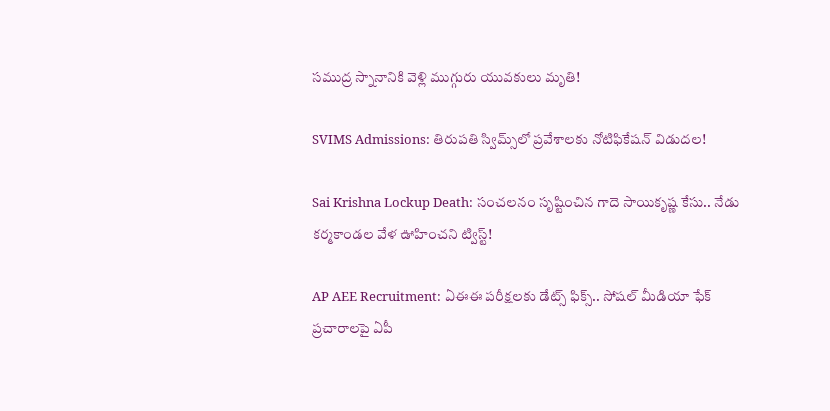సముద్ర స్నానానికి వెళ్లి ముగ్గురు యువకులు మృతి!

SVIMS Admissions: తిరుపతి స్విమ్స్‌లో ప్రవేశాలకు నోటిఫికేషన్ విడుదల!

Sai Krishna Lockup Death: సంచలనం సృష్టించిన గాదె సాయికృష్ణ కేసు.. నేడు కర్మకాండల వేళ ఊహించని ట్విస్ట్!

AP AEE Recruitment: ఏఈఈ పరీక్షలకు డేట్స్ ఫిక్స్.. సోషల్ మీడియా ఫేక్ ప్రచారాలపై ఏపీ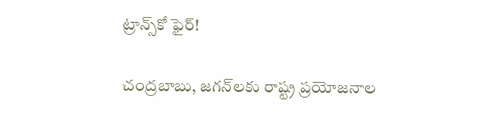ట్రాన్స్‌కో ఫైర్!

చంద్రబాబు, జగన్‌లకు రాష్ట్ర ప్రయోజనాల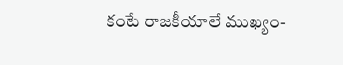కంటే రాజకీయాలే ముఖ్యం-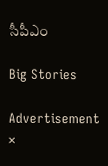సీపీఎం

Big Stories

Advertisement
×